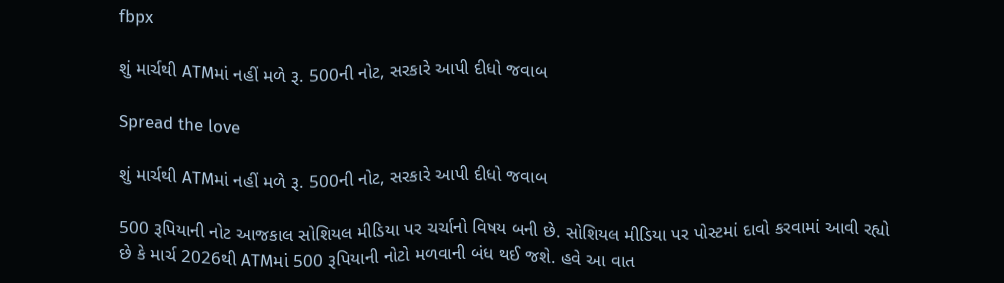fbpx

શું માર્ચથી ATMમાં નહીં મળે રૂ. 500ની નોટ, સરકારે આપી દીધો જવાબ

Spread the love

શું માર્ચથી ATMમાં નહીં મળે રૂ. 500ની નોટ, સરકારે આપી દીધો જવાબ

500 રૂપિયાની નોટ આજકાલ સોશિયલ મીડિયા પર ચર્ચાનો વિષય બની છે. સોશિયલ મીડિયા પર પોસ્ટમાં દાવો કરવામાં આવી રહ્યો છે કે માર્ચ 2026થી ATMમાં 500 રૂપિયાની નોટો મળવાની બંધ થઈ જશે. હવે આ વાત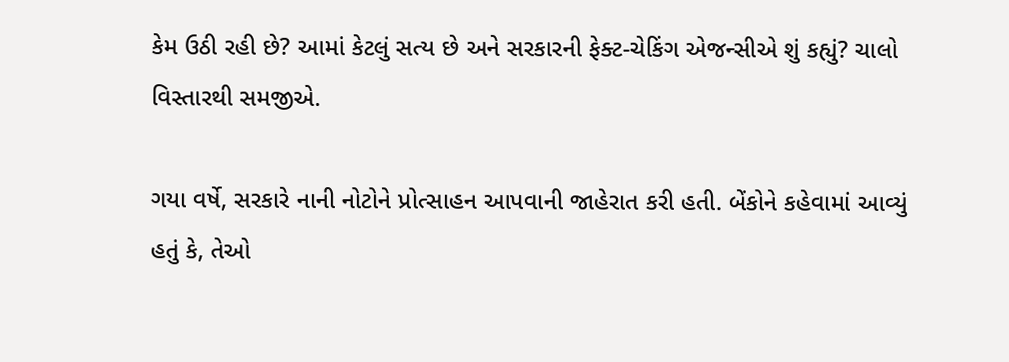કેમ ઉઠી રહી છે? આમાં કેટલું સત્ય છે અને સરકારની ફેક્ટ-ચેકિંગ એજન્સીએ શું કહ્યું? ચાલો વિસ્તારથી સમજીએ.

ગયા વર્ષે, સરકારે નાની નોટોને પ્રોત્સાહન આપવાની જાહેરાત કરી હતી. બેંકોને કહેવામાં આવ્યું હતું કે, તેઓ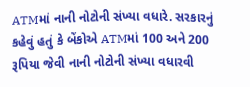ATMમાં નાની નોટોની સંખ્યા વધારે. સરકારનું કહેવું હતું કે બેંકોએ ATMમાં 100 અને 200 રૂપિયા જેવી નાની નોટોની સંખ્યા વધારવી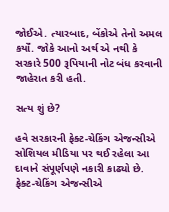જોઈએ. ત્યારબાદ, બેંકોએ તેનો અમલ કર્યોં. જોકે આનો અર્થ એ નથી કે સરકારે 500 રૂપિયાની નોટ બંધ કરવાની જાહેરાત કરી હતી.

સત્ય શું છે?

હવે સરકારની ફેક્ટ-ચેકિંગ એજન્સીએ સોશિયલ મીડિયા પર થઈ રહેલા આ દાવાને સંપૂર્ણપણે નકારી કાઢ્યો છે. ફેક્ટ-ચેકિંગ એજન્સીએ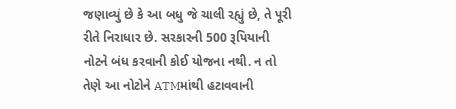જણાવ્યું છે કે આ બધુ જે ચાલી રહ્યું છે, તે પૂરી રીતે નિરાધાર છે. સરકારની 500 રૂપિયાની નોટને બંધ કરવાની કોઈ યોજના નથી. ન તો તેણે આ નોટોને ATMમાંથી હટાવવાની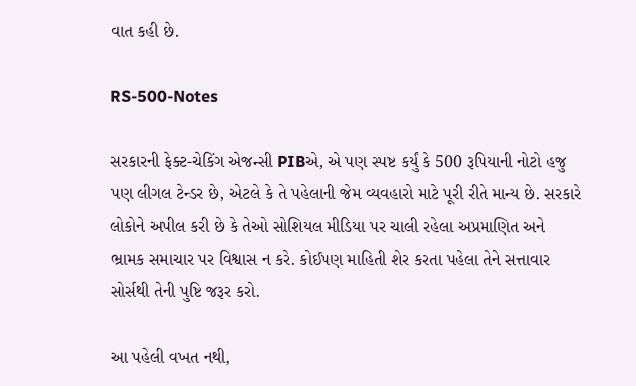વાત કહી છે.

RS-500-Notes

સરકારની ફેક્ટ-ચેકિંગ એજન્સી PIBએ, એ પણ સ્પષ્ટ કર્યું કે 500 રૂપિયાની નોટો હજુ પણ લીગલ ટેન્ડર છે, એટલે કે તે પહેલાની જેમ વ્યવહારો માટે પૂરી રીતે માન્ય છે. સરકારે લોકોને અપીલ કરી છે કે તેઓ સોશિયલ મીડિયા પર ચાલી રહેલા અપ્રમાણિત અને ભ્રામક સમાચાર પર વિશ્વાસ ન કરે. કોઈપણ માહિતી શેર કરતા પહેલા તેને સત્તાવાર સોર્સથી તેની પુષ્ટિ જરૂર કરો.

આ પહેલી વખત નથી,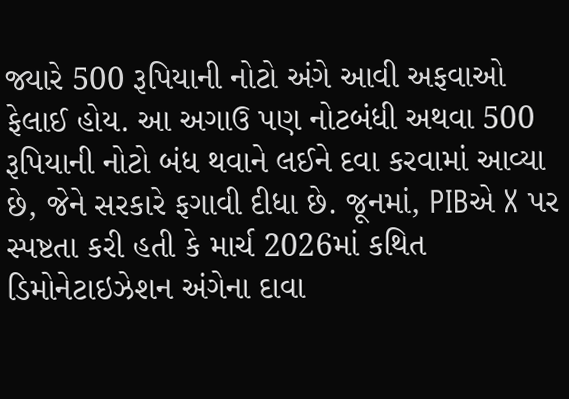જ્યારે 500 રૂપિયાની નોટો અંગે આવી અફવાઓ ફેલાઈ હોય. આ અગાઉ પણ નોટબંધી અથવા 500 રૂપિયાની નોટો બંધ થવાને લઈને દવા કરવામાં આવ્યા છે, જેને સરકારે ફગાવી દીધા છે. જૂનમાં, PIBએ X પર સ્પષ્ટતા કરી હતી કે માર્ચ 2026માં કથિત ડિમોનેટાઇઝેશન અંગેના દાવા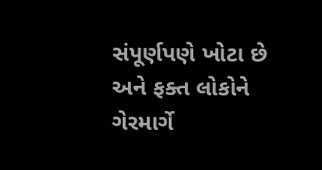સંપૂર્ણપણે ખોટા છે અને ફક્ત લોકોને ગેરમાર્ગે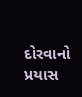દોરવાનો પ્રયાસ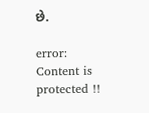છે.

error: Content is protected !!